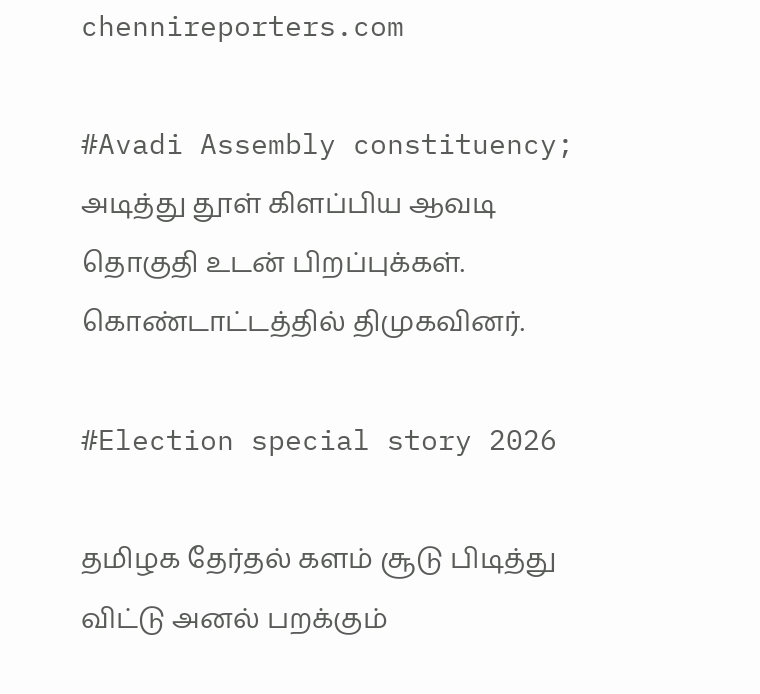chennireporters.com

#Avadi Assembly constituency; அடித்து தூள் கிளப்பிய ஆவடி தொகுதி உடன் பிறப்புக்கள். கொண்டாட்டத்தில் திமுகவினர்.

#Election special story 2026

தமிழக தேர்தல் களம் சூடு பிடித்து விட்டு அனல் பறக்கும்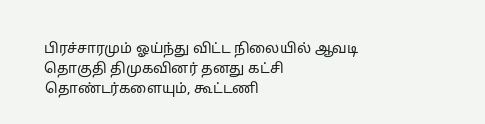பிரச்சாரமும் ஓய்ந்து விட்ட நிலையில் ஆவடி தொகுதி திமுகவினர் தனது கட்சி தொண்டர்களையும், கூட்டணி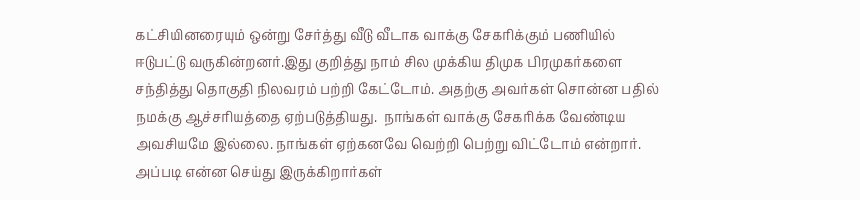கட்சியினரையும் ஒன்று சேர்த்து வீடு வீடாக வாக்கு சேகரிக்கும் பணியில்  ஈடுபட்டு வருகின்றனர்.இது குறித்து நாம் சில முக்கிய திமுக பிரமுகர்களை சந்தித்து தொகுதி நிலவரம் பற்றி கேட்டோம். அதற்கு அவர்கள் சொன்ன பதில் நமக்கு ஆச்சரியத்தை ஏற்படுத்தியது.  நாங்கள் வாக்கு சேகரிக்க வேண்டிய அவசியமே இல்லை. நாங்கள் ஏற்கனவே வெற்றி பெற்று விட்டோம் என்றார்.  அப்படி என்ன செய்து இருக்கிறார்கள்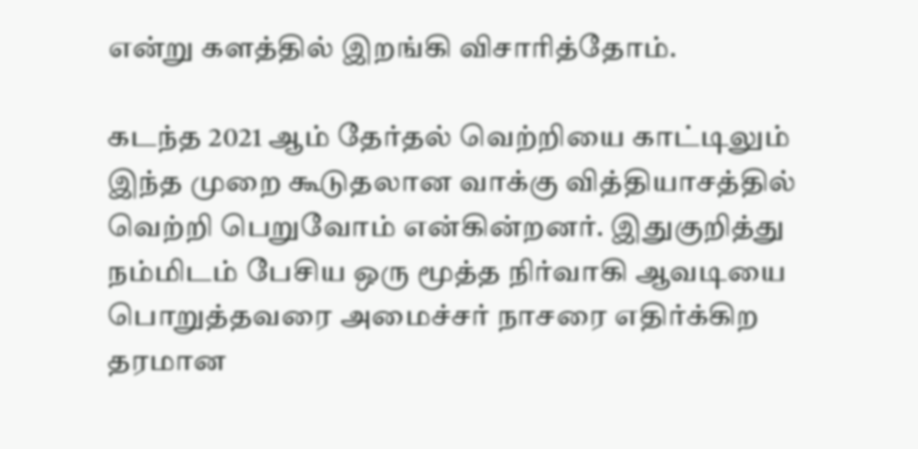என்று களத்தில் இறங்கி விசாரித்தோம்.

கடந்த 2021 ஆம் தேர்தல் வெற்றியை காட்டிலும் இந்த முறை கூடுதலான வாக்கு வித்தியாசத்தில் வெற்றி பெறுவோம் என்கின்றனர். இதுகுறித்து நம்மிடம் பேசிய ஒரு மூத்த நிர்வாகி ஆவடியை பொறுத்தவரை அமைச்சர் நாசரை எதிர்க்கிற தரமான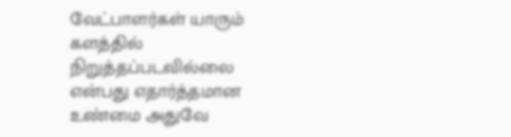வேட்பாளர்கள் யாரும் களத்தில் நிறுத்தப்படவில்லை என்பது எதார்த்தமான உண்மை அதுவே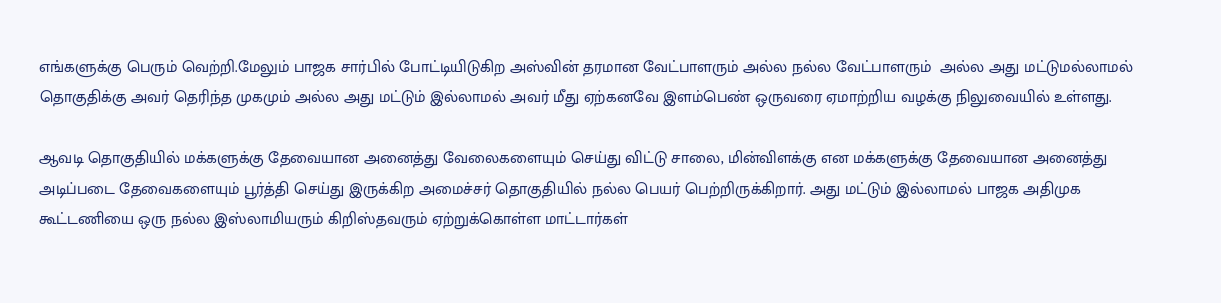எங்களுக்கு பெரும் வெற்றி.மேலும் பாஜக சார்பில் போட்டியிடுகிற அஸ்வின் தரமான வேட்பாளரும் அல்ல நல்ல வேட்பாளரும்  அல்ல அது மட்டுமல்லாமல் தொகுதிக்கு அவர் தெரிந்த முகமும் அல்ல அது மட்டும் இல்லாமல் அவர் மீது ஏற்கனவே இளம்பெண் ஒருவரை ஏமாற்றிய வழக்கு நிலுவையில் உள்ளது.

ஆவடி தொகுதியில் மக்களுக்கு தேவையான அனைத்து வேலைகளையும் செய்து விட்டு சாலை, மின்விளக்கு என மக்களுக்கு தேவையான அனைத்து அடிப்படை தேவைகளையும் பூர்த்தி செய்து இருக்கிற அமைச்சர் தொகுதியில் நல்ல பெயர் பெற்றிருக்கிறார். அது மட்டும் இல்லாமல் பாஜக அதிமுக கூட்டணியை ஒரு நல்ல இஸ்லாமியரும் கிறிஸ்தவரும் ஏற்றுக்கொள்ள மாட்டார்கள்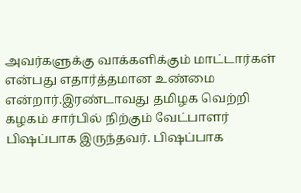அவர்களுக்கு வாக்களிக்கும் மாட்டார்கள் என்பது எதார்த்தமான உண்மை என்றார்.இரண்டாவது தமிழக வெற்றி கழகம் சார்பில் நிற்கும் வேட்பாளர் பிஷப்பாக இருந்தவர். பிஷப்பாக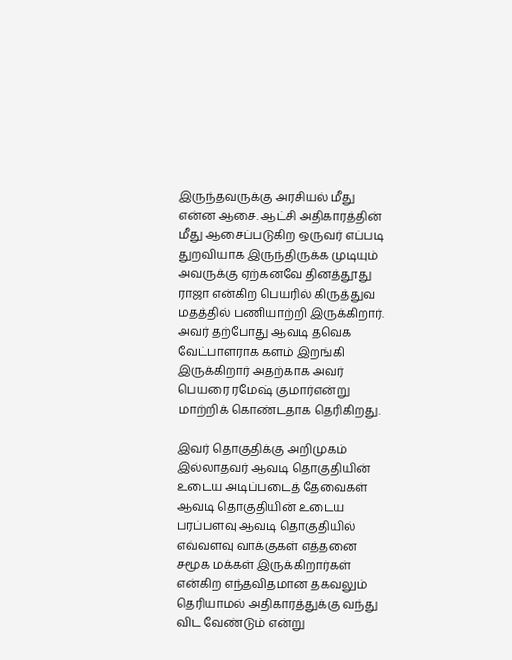இருந்தவருக்கு அரசியல் மீது என்ன ஆசை. ஆட்சி அதிகாரத்தின் மீது ஆசைப்படுகிற ஒருவர் எப்படி துறவியாக இருந்திருக்க முடியும் அவருக்கு ஏற்கனவே தினத்தூது ராஜா என்கிற பெயரில் கிருத்துவ மதத்தில் பணியாற்றி இருக்கிறார். அவர் தற்போது ஆவடி தவெக வேட்பாளராக களம் இறங்கி இருக்கிறார் அதற்காக அவர் பெயரை ரமேஷ் குமார்என்று மாற்றிக் கொண்டதாக தெரிகிறது.

இவர் தொகுதிக்கு அறிமுகம் இல்லாதவர் ஆவடி தொகுதியின் உடைய அடிப்படைத் தேவைகள் ஆவடி தொகுதியின் உடைய பரப்பளவு ஆவடி தொகுதியில் எவ்வளவு வாக்குகள் எத்தனை சமூக மக்கள் இருக்கிறார்கள் என்கிற எந்தவிதமான தகவலும் தெரியாமல் அதிகாரத்துக்கு வந்து விட வேண்டும் என்று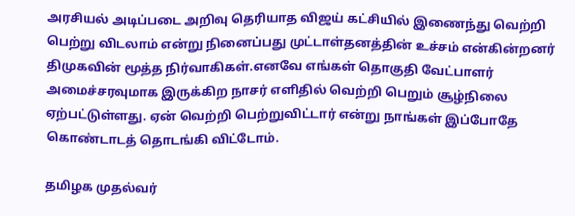அரசியல் அடிப்படை அறிவு தெரியாத விஜய் கட்சியில் இணைந்து வெற்றி பெற்று விடலாம் என்று நினைப்பது முட்டாள்தனத்தின் உச்சம் என்கின்றனர் திமுகவின் மூத்த நிர்வாகிகள்.எனவே எங்கள் தொகுதி வேட்பாளர் அமைச்சரவுமாக இருக்கிற நாசர் எளிதில் வெற்றி பெறும் சூழ்நிலை ஏற்பட்டுள்ளது. ஏன் வெற்றி பெற்றுவிட்டார் என்று நாங்கள் இப்போதே கொண்டாடத் தொடங்கி விட்டோம்.

தமிழக முதல்வர்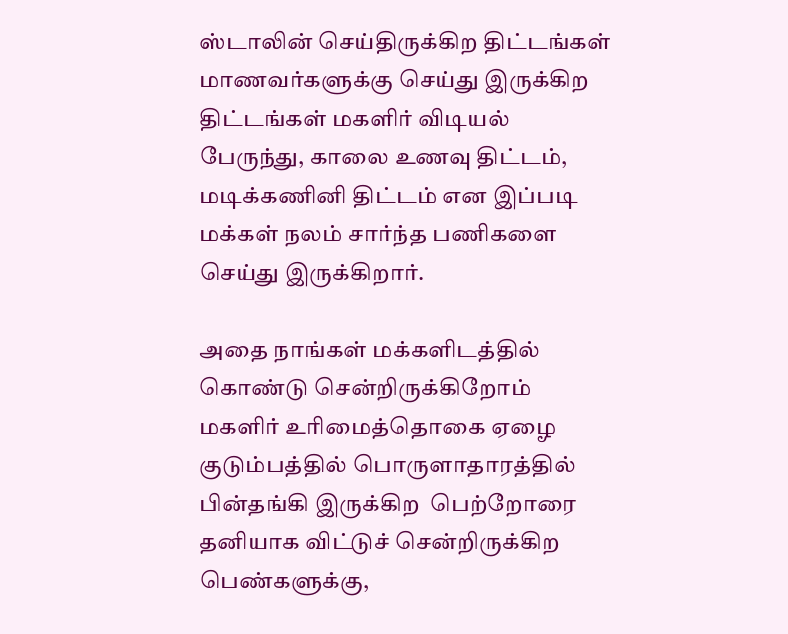ஸ்டாலின் செய்திருக்கிற திட்டங்கள் மாணவர்களுக்கு செய்து இருக்கிற திட்டங்கள் மகளிர் விடியல் பேருந்து, காலை உணவு திட்டம், மடிக்கணினி திட்டம் என இப்படி மக்கள் நலம் சார்ந்த பணிகளை செய்து இருக்கிறார்.

அதை நாங்கள் மக்களிடத்தில் கொண்டு சென்றிருக்கிறோம் மகளிர் உரிமைத்தொகை ஏழை குடும்பத்தில் பொருளாதாரத்தில் பின்தங்கி இருக்கிற  பெற்றோரை தனியாக விட்டுச் சென்றிருக்கிற பெண்களுக்கு,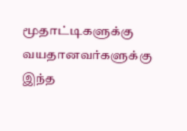மூதாட்டிகளுக்கு வயதானவர்களுக்கு இந்த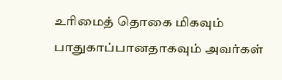உரிமைத் தொகை மிகவும் பாதுகாப்பானதாகவும் அவர்கள்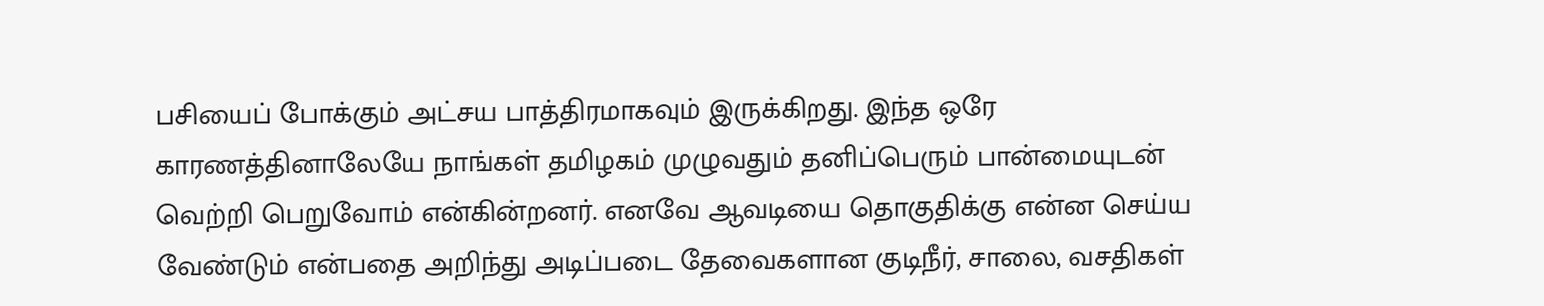பசியைப் போக்கும் அட்சய பாத்திரமாகவும் இருக்கிறது. இந்த ஒரே காரணத்தினாலேயே நாங்கள் தமிழகம் முழுவதும் தனிப்பெரும் பான்மையுடன் வெற்றி பெறுவோம் என்கின்றனர். எனவே ஆவடியை தொகுதிக்கு என்ன செய்ய வேண்டும் என்பதை அறிந்து அடிப்படை தேவைகளான குடிநீர், சாலை, வசதிகள்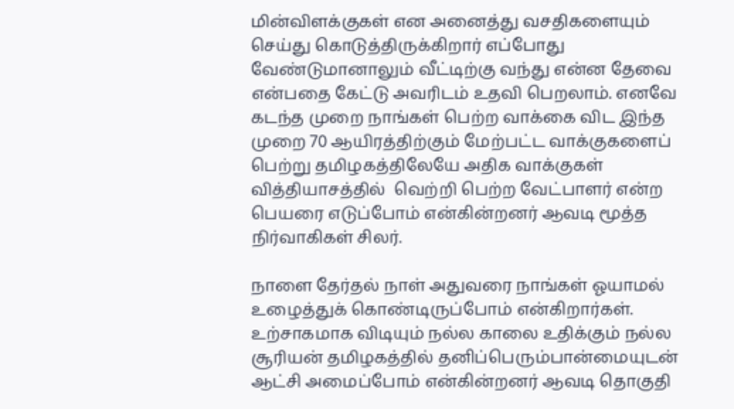மின்விளக்குகள் என அனைத்து வசதிகளையும் செய்து கொடுத்திருக்கிறார் எப்போது வேண்டுமானாலும் வீட்டிற்கு வந்து என்ன தேவை என்பதை கேட்டு அவரிடம் உதவி பெறலாம். எனவே கடந்த முறை நாங்கள் பெற்ற வாக்கை விட இந்த முறை 70 ஆயிரத்திற்கும் மேற்பட்ட வாக்குகளைப் பெற்று தமிழகத்திலேயே அதிக வாக்குகள் வித்தியாசத்தில்  வெற்றி பெற்ற வேட்பாளர் என்ற பெயரை எடுப்போம் என்கின்றனர் ஆவடி மூத்த நிர்வாகிகள் சிலர்.

நாளை தேர்தல் நாள் அதுவரை நாங்கள் ஓயாமல் உழைத்துக் கொண்டிருப்போம் என்கிறார்கள். உற்சாகமாக விடியும் நல்ல காலை உதிக்கும் நல்ல சூரியன் தமிழகத்தில் தனிப்பெரும்பான்மையுடன் ஆட்சி அமைப்போம் என்கின்றனர் ஆவடி தொகுதி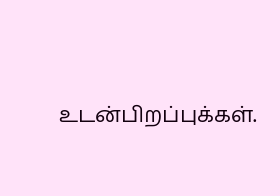உடன்பிறப்புக்கள்.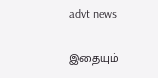advt news

இதையும்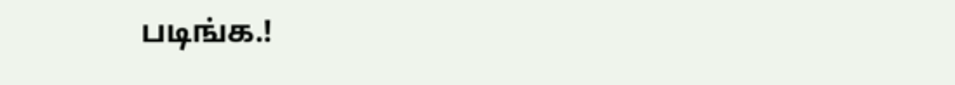படிங்க.!